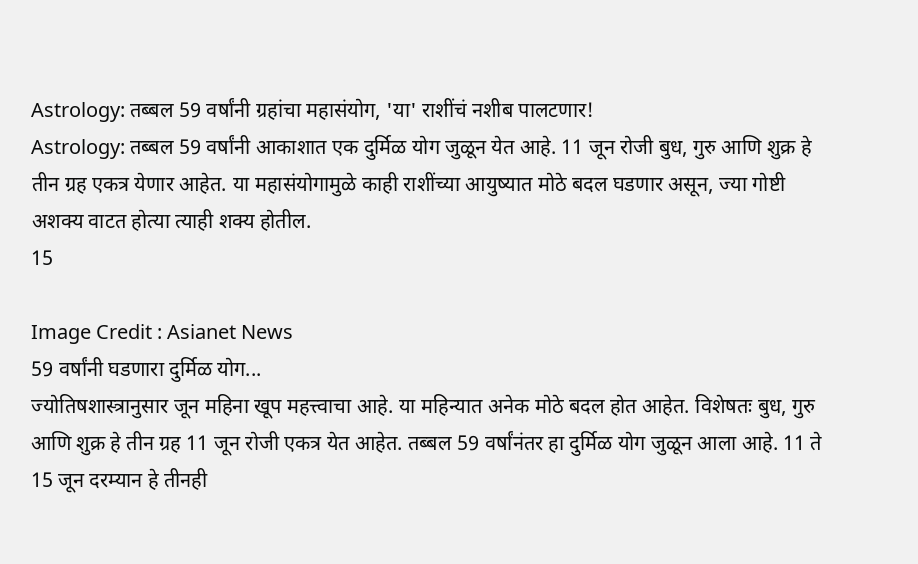Astrology: तब्बल 59 वर्षांनी ग्रहांचा महासंयोग, 'या' राशींचं नशीब पालटणार!
Astrology: तब्बल 59 वर्षांनी आकाशात एक दुर्मिळ योग जुळून येत आहे. 11 जून रोजी बुध, गुरु आणि शुक्र हे तीन ग्रह एकत्र येणार आहेत. या महासंयोगामुळे काही राशींच्या आयुष्यात मोठे बदल घडणार असून, ज्या गोष्टी अशक्य वाटत होत्या त्याही शक्य होतील.
15

Image Credit : Asianet News
59 वर्षांनी घडणारा दुर्मिळ योग...
ज्योतिषशास्त्रानुसार जून महिना खूप महत्त्वाचा आहे. या महिन्यात अनेक मोठे बदल होत आहेत. विशेषतः बुध, गुरु आणि शुक्र हे तीन ग्रह 11 जून रोजी एकत्र येत आहेत. तब्बल 59 वर्षांनंतर हा दुर्मिळ योग जुळून आला आहे. 11 ते 15 जून दरम्यान हे तीनही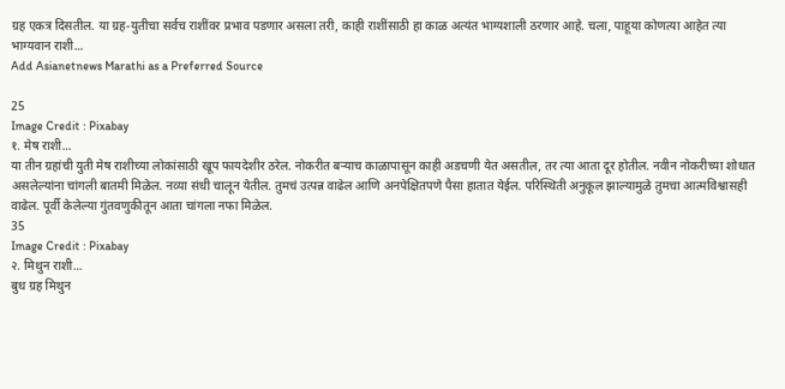ग्रह एकत्र दिसतील. या ग्रह-युतीचा सर्वच राशींवर प्रभाव पडणार असला तरी, काही राशींसाठी हा काळ अत्यंत भाग्यशाली ठरणार आहे. चला, पाहूया कोणत्या आहेत त्या भाग्यवान राशी...
Add Asianetnews Marathi as a Preferred Source

25
Image Credit : Pixabay
१. मेष राशी...
या तीन ग्रहांची युती मेष राशीच्या लोकांसाठी खूप फायदेशीर ठरेल. नोकरीत बऱ्याच काळापासून काही अडचणी येत असतील, तर त्या आता दूर होतील. नवीन नोकरीच्या शोधात असलेल्यांना चांगली बातमी मिळेल. नव्या संधी चालून येतील. तुमचं उत्पन्न वाढेल आणि अनपेक्षितपणे पैसा हातात येईल. परिस्थिती अनुकूल झाल्यामुळे तुमचा आत्मविश्वासही वाढेल. पूर्वी केलेल्या गुंतवणुकीतून आता चांगला नफा मिळेल.
35
Image Credit : Pixabay
२. मिथुन राशी...
बुध ग्रह मिथुन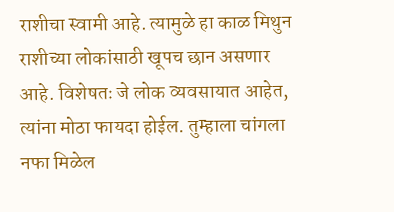राशीचा स्वामी आहे. त्यामुळे हा काळ मिथुन राशीच्या लोकांसाठी खूपच छान असणार आहे. विशेषतः जे लोक व्यवसायात आहेत, त्यांना मोठा फायदा होईल. तुम्हाला चांगला नफा मिळेल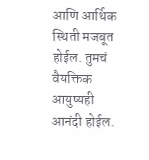आणि आर्थिक स्थिती मजबूत होईल. तुमचं वैयक्तिक आयुष्यही आनंदी होईल.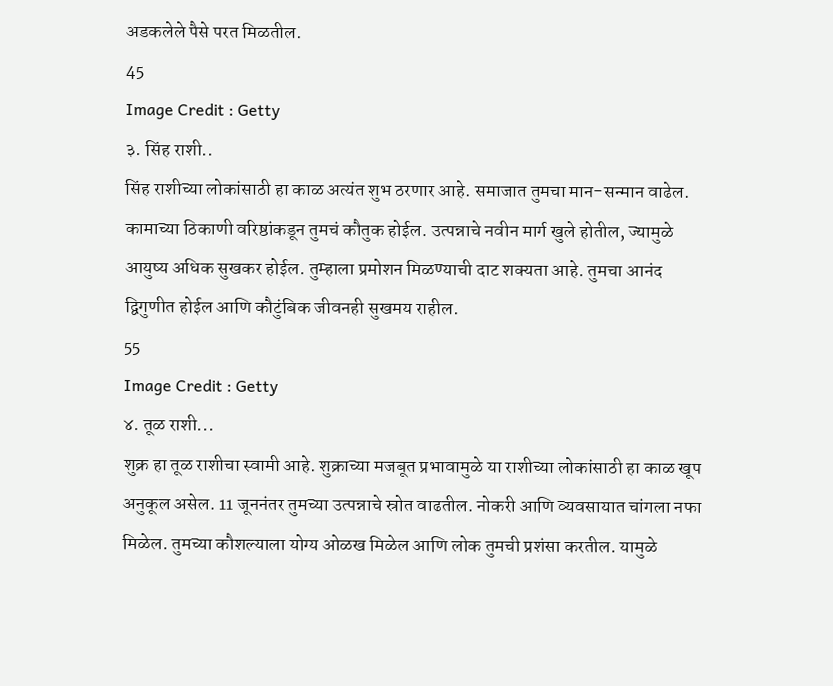अडकलेले पैसे परत मिळतील.
45
Image Credit : Getty
३. सिंह राशी..
सिंह राशीच्या लोकांसाठी हा काळ अत्यंत शुभ ठरणार आहे. समाजात तुमचा मान-सन्मान वाढेल. कामाच्या ठिकाणी वरिष्ठांकडून तुमचं कौतुक होईल. उत्पन्नाचे नवीन मार्ग खुले होतील, ज्यामुळे आयुष्य अधिक सुखकर होईल. तुम्हाला प्रमोशन मिळण्याची दाट शक्यता आहे. तुमचा आनंद द्विगुणीत होईल आणि कौटुंबिक जीवनही सुखमय राहील.
55
Image Credit : Getty
४. तूळ राशी...
शुक्र हा तूळ राशीचा स्वामी आहे. शुक्राच्या मजबूत प्रभावामुळे या राशीच्या लोकांसाठी हा काळ खूप अनुकूल असेल. 11 जूननंतर तुमच्या उत्पन्नाचे स्रोत वाढतील. नोकरी आणि व्यवसायात चांगला नफा मिळेल. तुमच्या कौशल्याला योग्य ओळख मिळेल आणि लोक तुमची प्रशंसा करतील. यामुळे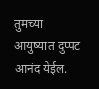तुमच्या आयुष्यात दुप्पट आनंद येईल.